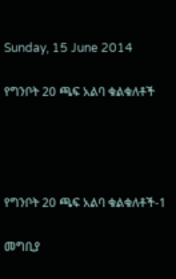Sunday, 15 June 2014

የግንቦት 20 ጫፍ አልባ ቁልቁለቶች




የግንቦት 20 ጫፍ አልባ ቁልቁለቶች-1

መግቢያ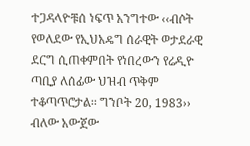ተጋዳላዮቹሰ ነፍጥ አንግተው ‹‹ብሶት የወለደው የኢህአዴግ ሰራዊት ወታደራዊ ደርግ ሲጠቀምበት የነበረውን የሬዲዮ ጣቢያ ለሰፊው ህዝብ ጥቅም ተቆጣጥሮታል፡፡ ግንቦት 20, 1983›› ብለው አውጀው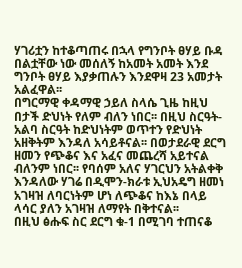ሃገሪቷን ከተቆጣጠሩ በኋላ የግንቦት ፀሃይ ቡዳ በልቷቸው ነው መሰለኝ ከአመት አመት እንደ ግንቦት ፀሃይ እያቃጠሉን እንደዋዛ 23 አመታት አልፈዋል፡፡
በግርማዊ ቀዳማዊ ኃይለ ስላሴ ጊዜ ከዚህ በታች ድህነት የለም ብለን ነበር፡፡ በዚህ ስርዓት-አልባ ስርዓት ከድህነትም ወጥተን የድህነት አዘቅትም እንዳለ አሳይቶናል፡፡ በወታደራዊ ደርግ ዘመን የጭቆና እና አፈና መጨረሻ አይተናል ብለንም ነበር፡፡ የባሰም አለና ሃገርህን አትልቀቅ እንዳለው ሃገሬ በዲሞን-ክራቱ ኢህአዴግ ዘመነ አገዛዝ ለባርነትም ሆነ ለጭቆና ከእኔ በላይ ላሳር ያለን አገዛዝ ለማየት በቅተናል፡፡
በዚህ ፅሑፍ ስር ደርግ ቁ-1 በሚገባ ተጠናቆ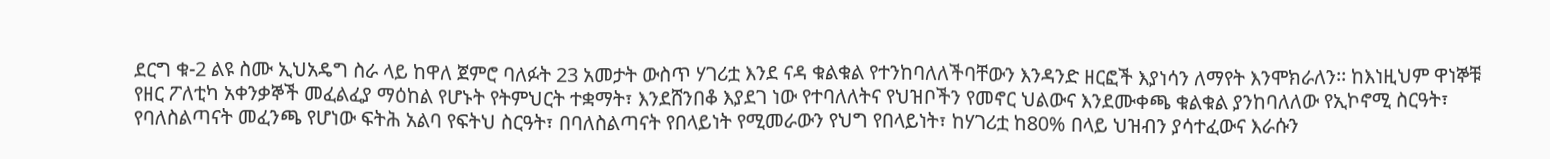ደርግ ቁ-2 ልዩ ስሙ ኢህአዴግ ስራ ላይ ከዋለ ጀምሮ ባለፉት 23 አመታት ውስጥ ሃገሪቷ እንደ ናዳ ቁልቁል የተንከባለለችባቸውን እንዳንድ ዘርፎች እያነሳን ለማየት እንሞክራለን፡፡ ከእነዚህም ዋነኞቹ የዘር ፖለቲካ አቀንቃኞች መፈልፈያ ማዕከል የሆኑት የትምህርት ተቋማት፣ እንደሸንበቆ እያደገ ነው የተባለለትና የህዝቦችን የመኖር ህልውና እንደሙቀጫ ቁልቁል ያንከባለለው የኢኮኖሚ ስርዓት፣ የባለስልጣናት መፈንጫ የሆነው ፍትሕ አልባ የፍትህ ስርዓት፣ በባለስልጣናት የበላይነት የሚመራውን የህግ የበላይነት፣ ከሃገሪቷ ከ80% በላይ ህዝብን ያሳተፈውና እራሱን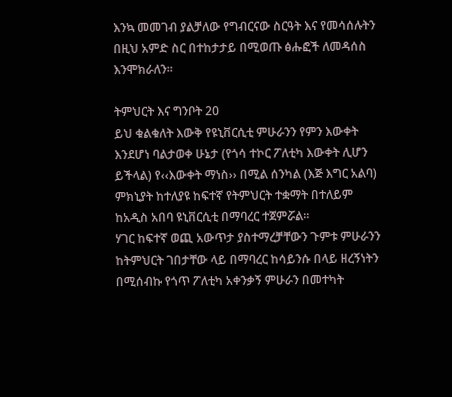እንኳ መመገብ ያልቻለው የግብርናው ስርዓት እና የመሳሰሉትን በዚህ አምድ ስር በተከታታይ በሚወጡ ፅሑፎች ለመዳሰስ እንሞክራለን፡፡

ትምህርት እና ግንቦት 20
ይህ ቁልቁለት እውቅ የዩኒቨርሲቲ ምሁራንን የምን እውቀት እንደሆነ ባልታወቀ ሁኔታ (የጎሳ ተኮር ፖለቲካ እውቀት ሊሆን ይችላል) የ‹‹እውቀት ማነስ›› በሚል ሰንካል (እጅ እግር አልባ) ምክኒያት ከተለያዩ ከፍተኛ የትምህርት ተቋማት በተለይም ከአዲስ አበባ ዩኒቨርሲቲ በማባረር ተጀምሯል፡፡
ሃገር ከፍተኛ ወጪ አውጥታ ያስተማረቻቸውን ጉምቱ ምሁራንን ከትምህርት ገበታቸው ላይ በማባረር ከሳይንሱ በላይ ዘረኝነትን በሚሰብኩ የጎጥ ፖለቲካ አቀንቃኝ ምሁራን በመተካት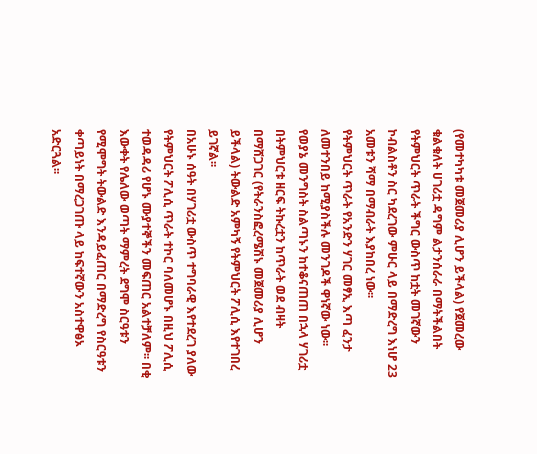(የመተካካቱ መጀመሪያ ሊሆን ይችላል) የጀመረው ቁልቁለት ሀገሪቷ ዳግም ልታንሰራራ በማትችልበት የትምህርት ጥራት ችግር ውስጥ ከቷት መገኛውን ኮብልስቶን ስር ካደረገው ምሁር ላይ በማድረግ እነሆ 23 አመቱን ሻማ በማብራት እያከበረ ነው፡፡
የትምህርት ጥራት የአንድን ሃገር መፃኢ እጣ ፈንታ ለመተንበይ ከሚያስችሉ መንገዶች ዋነኛው ነው፡፡ የወያኔ መንግስት ስልጣኑን ከተቆናጠጠ በኋላ ሃገሪቷ በትምህርቱ ዘርፍ ትኩረቷን ከጥራት ወደ ብዛት በማሸጋገር (የትራንስፎረሜሽኑ መጀመሪያ ሊሆን ይችላል) ትውልድ አምካኝ የትምህርት ፖሊሲ እየተገበረ ይገኛል፡፡
በአሁኑ ሰዓት በሃገሪቷ ውስጥ ተግባራዊ እየተደረገ ያለው የትምህርት ፖሊሲ ጥራት ተኮር ባለመሆኑ በዚህ ፖሊሲ ተወዳዳሪ የሆኑ ሙያተኞችን መፍጠር አልተቻለም፡፡ በቂ እውቀት የሌለው ወጣት ማምረት ደግሞ ስርዓቱን የሚሞግት ትውልድ እንዳይፈጠር በማድረግ የስርዓቱን ቀጣይነት በማረጋገጡ ላይ ከፍተኛውን አስተዋፅኦ አድርጓል፡፡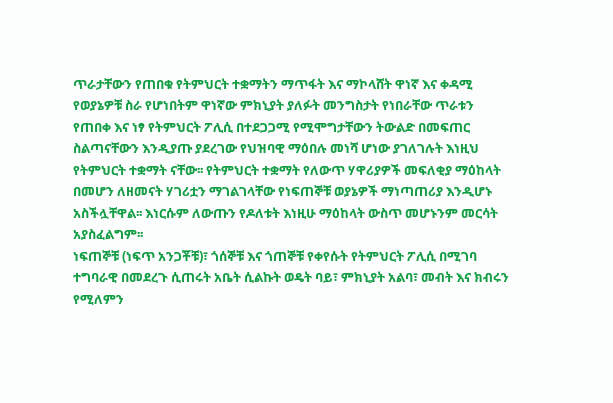ጥራታቸውን የጠበቁ የትምህርት ተቋማትን ማጥፋት እና ማኮላሸት ዋነኛ እና ቀዳሚ የወያኔዎቹ ስራ የሆነበትም ዋነኛው ምክኒያት ያለፉት መንግስታት የነበራቸው ጥራቱን የጠበቀ እና ነፃ የትምህርት ፖሊሲ በተደጋጋሚ የሚሞግታቸውን ትውልድ በመፍጠር ስልጣናቸውን እንዲያጡ ያደረገው የህዝባዊ ማዕበሉ መነሻ ሆነው ያገለገሉት እነዚህ የትምህርት ተቋማት ናቸው፡፡ የትምህርት ተቋማት የለውጥ ሃዋሪያዎች መፍለቂያ ማዕከላት በመሆን ለዘመናት ሃገሪቷን ማገልገላቸው የነፍጠኞቹ ወያኔዎች ማነጣጠሪያ እንዲሆኑ አስችሏቸዋል፡፡ እነርሱም ለውጡን የዶለቱት እነዚሁ ማዕከላት ውስጥ መሆኑንም መርሳት አያስፈልግም፡፡
ነፍጠኞቹ (ነፍጥ አንጋቾቹ)፣ ጎሰኞቹ እና ጎጠኞቹ የቀየሱት የትምህርት ፖሊሲ በሚገባ ተግባራዊ በመደረጉ ሲጠሩት አቤት ሲልኩት ወዴት ባይ፣ ምክኒያት አልባ፣ መብት እና ክብሩን የሚለምን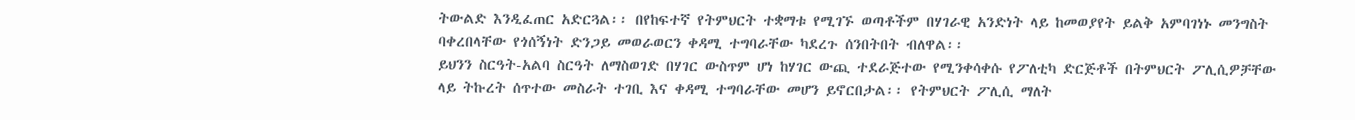ትውልድ እንዲፈጠር አድርጓል፡፡ በየከፍተኛ የትምህርት ተቋማቱ የሚገኙ ወጣቶችም በሃገራዊ አንድነት ላይ ከመወያየት ይልቅ አምባገነኑ መንግስት ባቀረበላቸው የጎሰኝነት ድንጋይ መወራወርን ቀዳሚ ተግባራቸው ካደረጉ ሰንበትበት ብለዋል፡፡
ይህንን ስርዓት-አልባ ስርዓት ለማስወገድ በሃገር ውስጥም ሆነ ከሃገር ውጪ ተደራጅተው የሚንቀሳቀሱ የፖለቲካ ድርጅቶች በትምህርት ፖሊሲዎቻቸው ላይ ትኩረት ሰጥተው መስራት ተገቢ እና ቀዳሚ ተግባራቸው መሆን ይኖርበታል፡፡ የትምህርት ፖሊሲ ማለት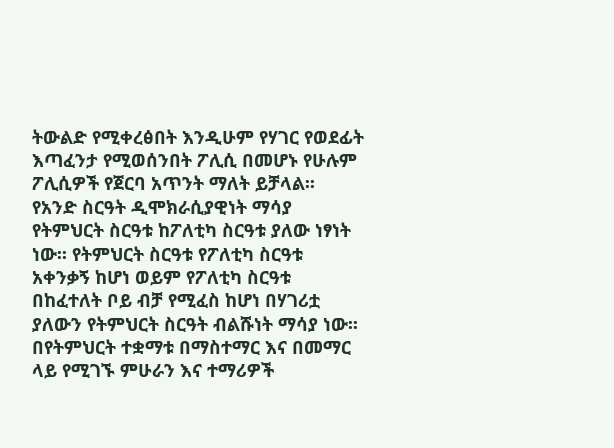ትውልድ የሚቀረፅበት እንዲሁም የሃገር የወደፊት እጣፈንታ የሚወሰንበት ፖሊሲ በመሆኑ የሁሉም ፖሊሲዎች የጀርባ አጥንት ማለት ይቻላል፡፡
የአንድ ስርዓት ዲሞክራሲያዊነት ማሳያ የትምህርት ስርዓቱ ከፖለቲካ ስርዓቱ ያለው ነፃነት ነው፡፡ የትምህርት ስርዓቱ የፖለቲካ ስርዓቱ አቀንቃኝ ከሆነ ወይም የፖለቲካ ስርዓቱ በከፈተለት ቦይ ብቻ የሚፈስ ከሆነ በሃገሪቷ ያለውን የትምህርት ስርዓት ብልሹነት ማሳያ ነው፡፡
በየትምህርት ተቋማቱ በማስተማር እና በመማር ላይ የሚገኙ ምሁራን እና ተማሪዎች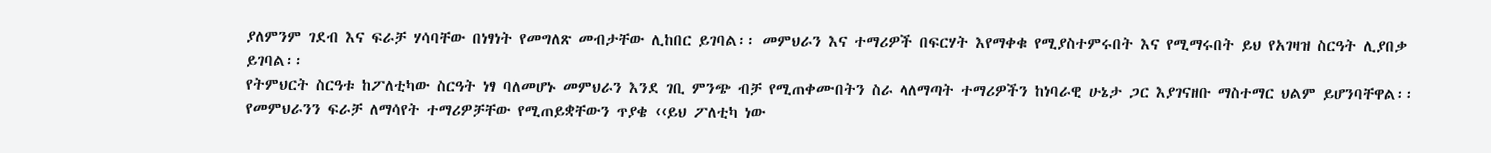ያለምንም ገደብ እና ፍራቻ ሃሳባቸው በነፃነት የመግለጽ መብታቸው ሊከበር ይገባል፡፡ መምህራን እና ተማሪዎች በፍርሃት እየማቀቁ የሚያስተምሩበት እና የሚማሩበት ይህ የአገዛዝ ስርዓት ሊያበቃ ይገባል፡፡
የትምህርት ስርዓቱ ከፖለቲካው ስርዓት ነፃ ባለመሆኑ መምህራን እንደ ገቢ ምንጭ ብቻ የሚጠቀሙበትን ስራ ላለማጣት ተማሪዎችን ከነባራዊ ሁኔታ ጋር እያገናዘቡ ማስተማር ህልም ይሆንባቸዋል፡፡ የመምህራንን ፍራቻ ለማሳየት ተማሪዎቻቸው የሚጠይቋቸውን ጥያቄ ‹‹ይህ ፖለቲካ ነው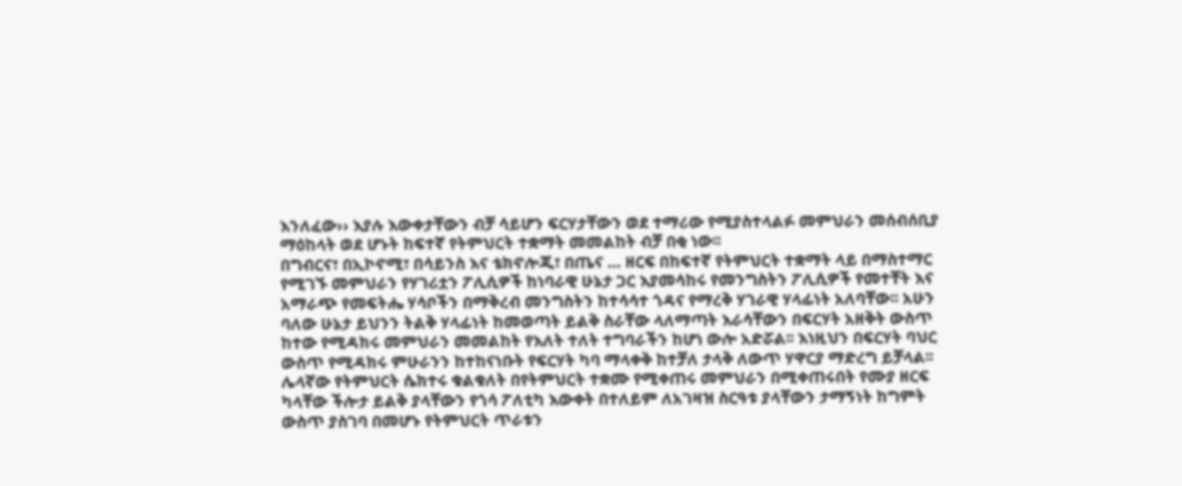እንለፈው›› እያሉ እውቀታቸውን ብቻ ሳይሆን ፍርሃታቸውን ወደ ተማሪው የሚያስተላልፉ መምህራን መሰብሰቢያ ማዕከላት ወደ ሆኑት ከፍተኛ የትምህርት ተቋማት መመልከት ብቻ በቂ ነው፡፡
በግብርና፣ በኢኮኖሚ፣ በሳይንስ እና ቴክኖሎጂ፣ በጤና … ዘርፍ በከፍተኛ የትምህርት ተቋማት ላይ በማስተማር የሚገኙ መምህራን የሃገሪቷን ፖሊሲዎች ከነባራዊ ሁኔታ ጋር እያመሳከሩ የመንግስትን ፖሊሲዎች የመተቸት እና አማራጭ የመፍትሔ ሃሳቦችን በማቅረብ መንግስትን ከተሳሳተ ጎዳና የማረቅ ሃገራዊ ሃላፊነት አለባቸው፡፡ አሁን ባለው ሁኔታ ይህንን ትልቅ ሃላፊነት ከመወጣት ይልቅ ስራቸው ላለማጣት እራሳቸውን በፍርሃት አዘቅት ውስጥ ከተው የሚዳክሩ መምህራን መመልከት የእለት ተለት ተግባራችን ከሆነ ውሎ አድሯል፡፡ እነዚህን በፍርሃት ባህር ውስጥ የሚዳክሩ ምሁራንን ከተከናነቡት የፍርሃት ካባ ማላቀቅ ከተቻለ ታላቅ ለውጥ ሃዋርያ ማድረግ ይቻላል፡፡
ሌላኛው የትምህርት ሴክተሩ ቁልቁለት በየትምህርት ተቋሙ የሚቀጠሩ መምህራን በሚቀጠሩበት የሙያ ዘርፍ ካላቸው ችሎታ ይልቅ ያላቸውን የጎሳ ፖለቲካ እውቀት በተለይም ለአገዛዝ ስርዓቱ ያላቸውን ታማኝነት ከግምት ውስጥ ያስገባ በመሆኑ የትምህርት ጥራቱን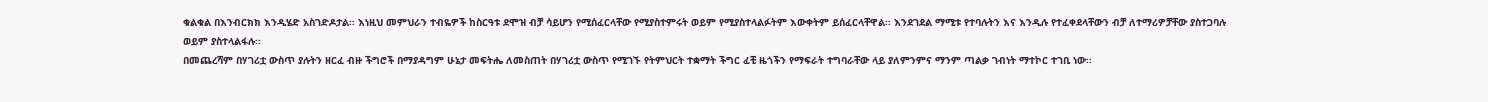ቁልቁል በእንብርክክ እንዲሄድ አስገድዶታል፡፡ እነዚህ መምህራን ተብዬዎች ከስርዓቱ ደሞዝ ብቻ ሳይሆን የሚሰፈርላቸው የሚያስተምሩት ወይም የሚያስተላልፉትም እውቀትም ይሰፈርላቸዋል፡፡ እንደገደል ማሚቱ የተባሉትን እና እንዲሉ የተፈቀደላቸውን ብቻ ለተማሪዎቻቸው ያስተጋባሉ ወይም ያስተላልፋሉ፡፡
በመጨረሻም በሃገሪቷ ውስጥ ያሉትን ዘርፈ ብዙ ችግሮች በማያዳግም ሁኔታ መፍትሔ ለመስጠት በሃገሪቷ ውስጥ የሚገኙ የትምህርት ተቋማት ችግር ፈቺ ዜጎችን የማፍራት ተግባራቸው ላይ ያለምንምና ማንም ጣልቃ ገብነት ማተኮር ተገቢ ነው፡፡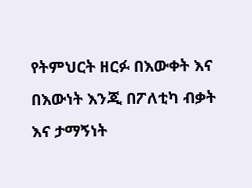የትምህርት ዘርፉ በእውቀት እና በእውነት እንጂ በፖለቲካ ብቃት እና ታማኝነት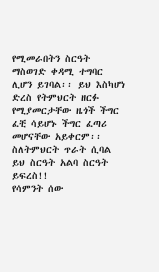የሚመራበትን ስርዓት ማስወገድ ቀዳሚ ተግባር ሊሆን ይገባል፡፡ ይህ እስካሆነ ድረስ የትምህርት ዘርፉ የሚያመርታቸው ዜጎች ችግር ፈቺ ሳይሆኑ ችግር ፈጣሪ መሆናቸው አይቀርም፡፡
ስለትምህርት ጥራት ሲባል ይህ ስርዓት አልባ ስርዓት ይፍረስ!!
የሳምንት ሰው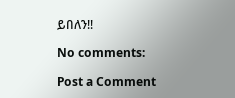ይበለን!!

No comments:

Post a Comment